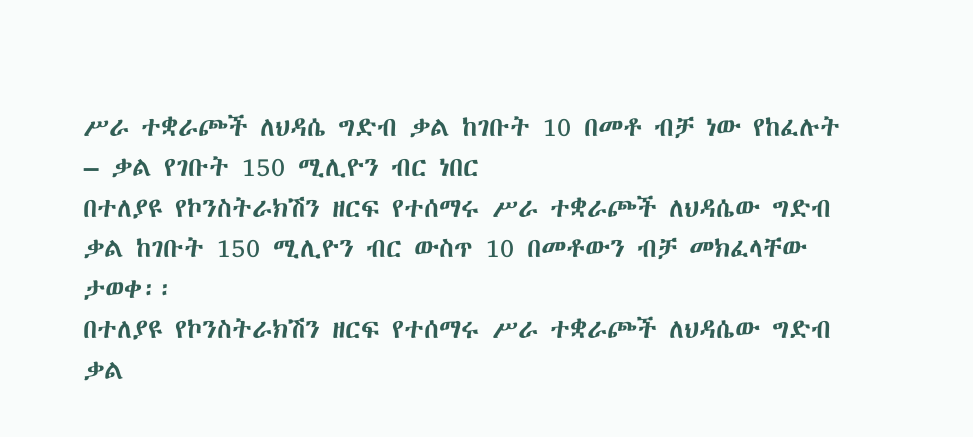ሥራ ተቋራጮች ለህዳሴ ግድብ ቃል ከገቡት 10 በመቶ ብቻ ነው የከፈሉት
– ቃል የገቡት 150 ሚሊዮን ብር ነበር
በተለያዩ የኮንስትራክሽን ዘርፍ የተሰማሩ ሥራ ተቋራጮች ለህዳሴው ግድብ ቃል ከገቡት 150 ሚሊዮን ብር ውስጥ 10 በመቶውን ብቻ መክፈላቸው ታወቀ፡፡
በተለያዩ የኮንስትራክሽን ዘርፍ የተሰማሩ ሥራ ተቋራጮች ለህዳሴው ግድብ ቃል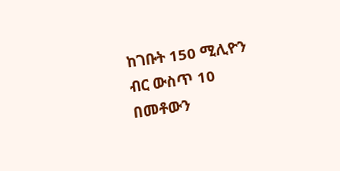ከገቡት 150 ሚሊዮን ብር ውስጥ 10 በመቶውን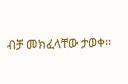ብቻ መክፈላቸው ታወቀ፡፡